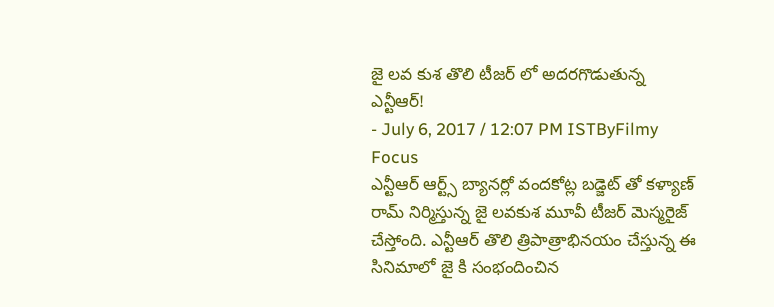జై లవ కుశ తొలి టీజర్ లో అదరగొడుతున్న ఎన్టీఆర్!
- July 6, 2017 / 12:07 PM ISTByFilmy Focus
ఎన్టీఆర్ ఆర్ట్స్ బ్యానర్లో వందకోట్ల బడ్జెట్ తో కళ్యాణ్ రామ్ నిర్మిస్తున్న జై లవకుశ మూవీ టీజర్ మెస్మరైజ్ చేస్తోంది. ఎన్టీఆర్ తొలి త్రిపాత్రాభినయం చేస్తున్న ఈ సినిమాలో జై కి సంభందించిన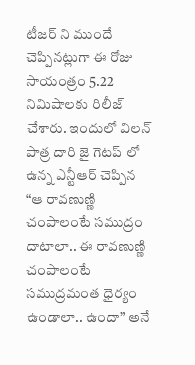టీజర్ ని ముందే చెప్పినట్లుగా ఈ రోజు సాయంత్రం 5.22 నిమిషాలకు రిలీజ్ చేశారు. ఇందులో విలన్ పాత్ర దారి జై గెటప్ లో ఉన్న ఎన్టీఆర్ చెప్పిన “ఆ రావణుణ్ణి చంపాలంటే సముద్రం దాటాలా.. ఈ రావణుణ్ణి చంపాలంటే సముద్రమంత ధైర్యం ఉండాలా.. ఉందా” అనే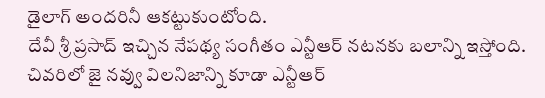డైలాగ్ అందరినీ ఆకట్టుకుంటోంది.
దేవీ శ్రీ ప్రసాద్ ఇచ్చిన నేపథ్య సంగీతం ఎన్టీఆర్ నటనకు బలాన్ని ఇస్తోంది. చివరిలో జై నవ్వు విలనిజాన్ని కూడా ఎన్టీఆర్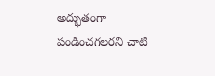అద్భుతంగా పండించగలరని చాటి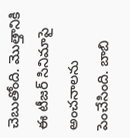చెబుతోంది. మొత్తానికి ఈ టీజర్ సినిమాపై అంచనాలను పెంచేసింది. బాబి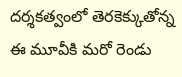దర్శకత్వంలో తెరకెక్కుతోన్న ఈ మూవీకి మరో రెండు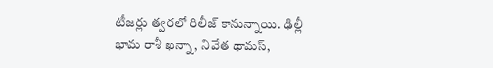టీజర్లు త్వరలో రిలీజ్ కానున్నాయి. ఢిల్లీ భామ రాశీ ఖన్నా, నివేత థామస్,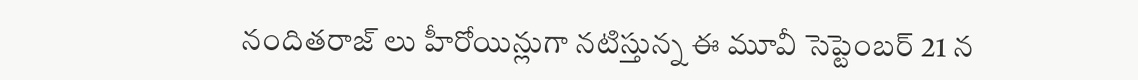నందితరాజ్ లు హీరోయిన్లుగా నటిస్తున్న ఈ మూవీ సెప్టెంబర్ 21 న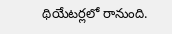థియేటర్లలో రానుంది.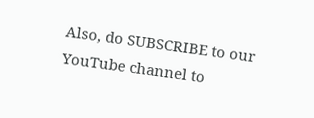Also, do SUBSCRIBE to our YouTube channel to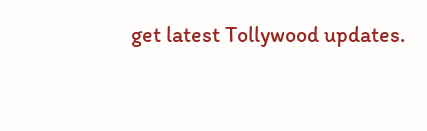get latest Tollywood updates.